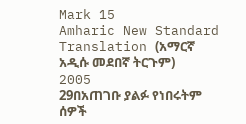Mark 15
Amharic New Standard Translation (አማርኛ አዲሱ መደበኛ ትርጉም) 2005
29በአጠገቡ ያልፉ የነበሩትም ሰዎች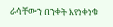ራሳቸውን በንቀት እየነቀነቁ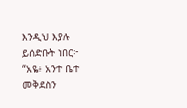እንዲህ እያሉ ይሰድቡት ነበር፦ “አዬ፥ አንተ ቤተ መቅደስን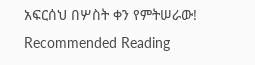አፍርሰህ በሦስት ቀን የምትሠራው!
Recommended Reading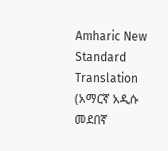Amharic New Standard Translation (አማርኛ አዲሱ መደበኛ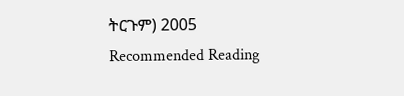ትርጉም) 2005
Recommended Reading